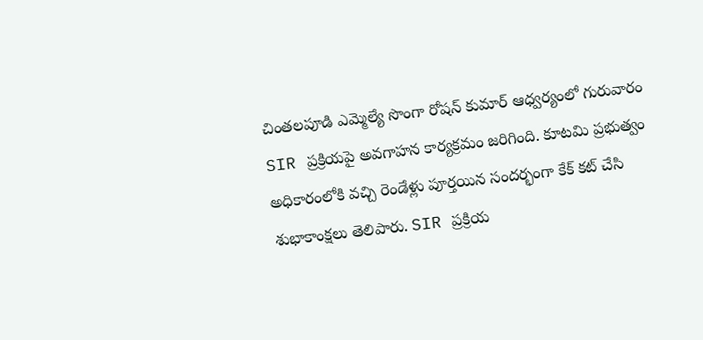చింతలపూడి ఎమ్మెల్యే సొంగా రోషన్ కుమార్ ఆధ్వర్యంలో గురువారం SIR ప్రక్రియపై అవగాహన కార్యక్రమం జరిగింది. కూటమి ప్రభుత్వం అధికారంలోకి వచ్చి రెండేళ్లు పూర్తయిన సందర్భంగా కేక్ కట్ చేసి శుభాకాంక్షలు తెలిపారు. SIR ప్రక్రియ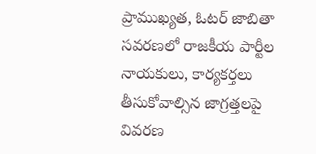ప్రాముఖ్యత, ఓటర్ జాబితా సవరణలో రాజకీయ పార్టీల నాయకులు, కార్యకర్తలు తీసుకోవాల్సిన జాగ్రత్తలపై వివరణ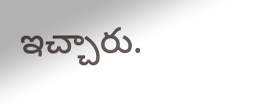ఇచ్చారు.